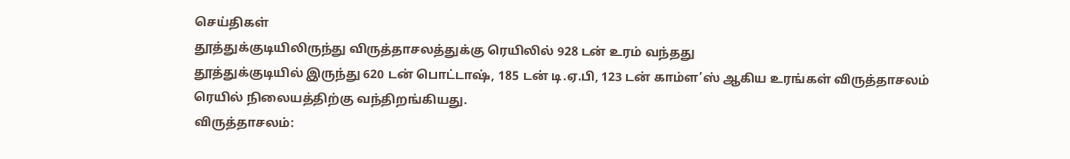செய்திகள்
தூத்துக்குடியிலிருந்து விருத்தாசலத்துக்கு ரெயிலில் 928 டன் உரம் வந்தது
தூத்துக்குடியில் இருந்து 620 டன் பொட்டாஷ், 185 டன் டி.ஏ.பி, 123 டன் காம்ள’ஸ் ஆகிய உரங்கள் விருத்தாசலம் ரெயில் நிலையத்திற்கு வந்திறங்கியது.
விருத்தாசலம்: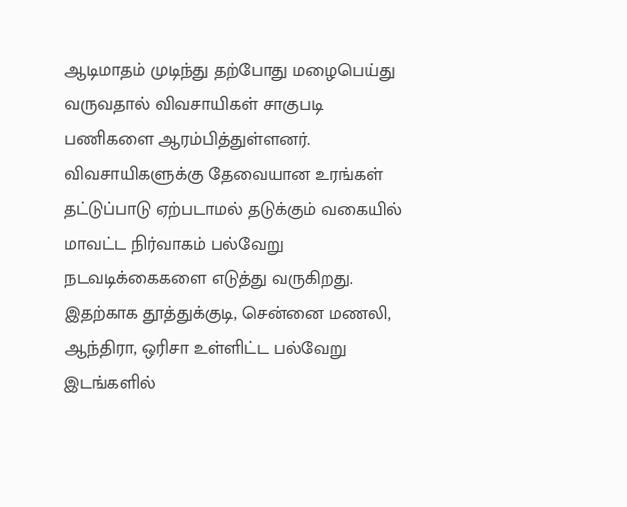ஆடிமாதம் முடிந்து தற்போது மழைபெய்து வருவதால் விவசாயிகள் சாகுபடி பணிகளை ஆரம்பித்துள்ளனர். விவசாயிகளுக்கு தேவையான உரங்கள் தட்டுப்பாடு ஏற்படாமல் தடுக்கும் வகையில் மாவட்ட நிர்வாகம் பல்வேறு நடவடிக்கைகளை எடுத்து வருகிறது. இதற்காக தூத்துக்குடி, சென்னை மணலி, ஆந்திரா, ஒரிசா உள்ளிட்ட பல்வேறு இடங்களில்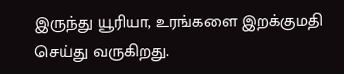இருந்து யூரியா, உரங்களை இறக்குமதி செய்து வருகிறது.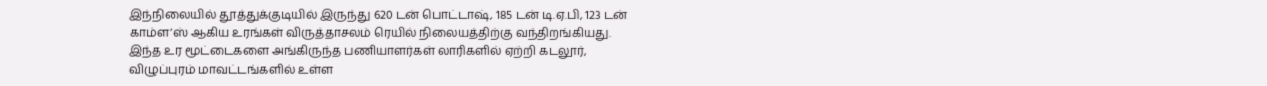இந்நிலையில் தூத்துக்குடியில் இருந்து 620 டன் பொட்டாஷ், 185 டன் டி.ஏ.பி, 123 டன் காம்ள’ஸ் ஆகிய உரங்கள் விருத்தாசலம் ரெயில் நிலையத்திற்கு வந்திறங்கியது.
இந்த உர மூட்டைகளை அங்கிருந்த பணியாளர்கள் லாரிகளில் ஏற்றி கடலூர், விழுப்புரம் மாவட்டங்களில் உள்ள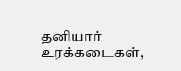தனியார் உரக்கடைகள்,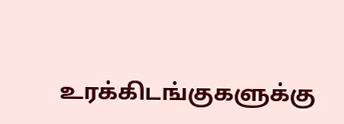உரக்கிடங்குகளுக்கு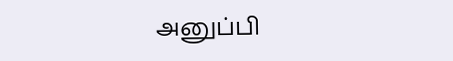அனுப்பி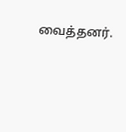வைத்தனர்.